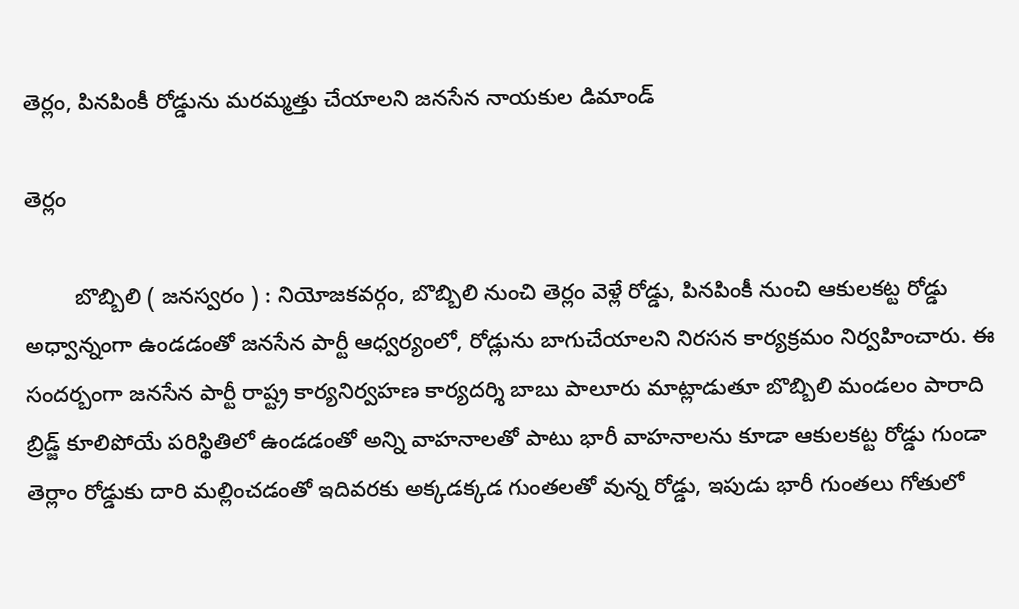తెర్లం, పినపింకీ రోడ్డును మరమ్మత్తు చేయాలని జనసేన నాయకుల డిమాండ్

తెర్లం

        బొబ్బిలి ( జనస్వరం ) : నియోజకవర్గం, బొబ్బిలి నుంచి తెర్లం వెళ్లే రోడ్డు, పినపింకీ నుంచి ఆకులకట్ట రోడ్డు అధ్వాన్నంగా ఉండడంతో జనసేన పార్టీ ఆధ్వర్యంలో, రోడ్లును బాగుచేయాలని నిరసన కార్యక్రమం నిర్వహించారు. ఈ సందర్బంగా జనసేన పార్టీ రాష్ట్ర కార్యనిర్వహణ కార్యదర్శి బాబు పాలూరు మాట్లాడుతూ బొబ్బిలి మండలం పారాది బ్రిడ్జ్ కూలిపోయే పరిస్థితిలో ఉండడంతో అన్ని వాహనాలతో పాటు భారీ వాహనాలను కూడా ఆకులకట్ట రోడ్డు గుండా తెర్లాం రోడ్డుకు దారి మల్లించడంతో ఇదివరకు అక్కడక్కడ గుంతలతో వున్న రోడ్డు, ఇపుడు భారీ గుంతలు గోతులో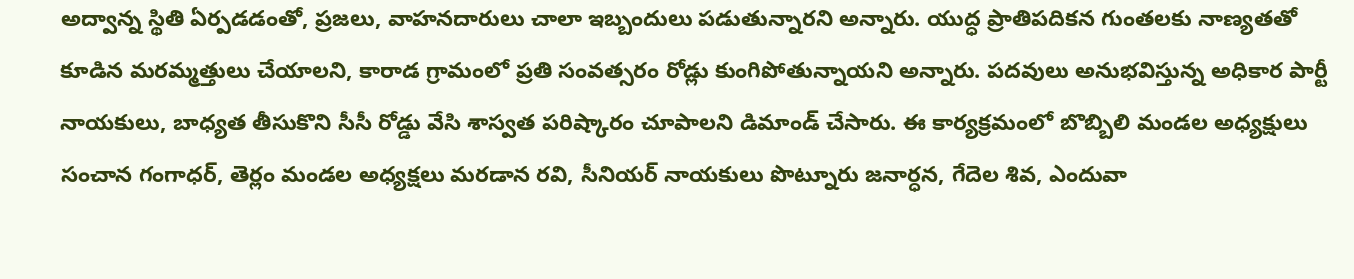అద్వాన్న స్థితి ఏర్పడడంతో, ప్రజలు, వాహనదారులు చాలా ఇబ్బందులు పడుతున్నారని అన్నారు. యుద్ధ ప్రాతిపదికన గుంతలకు నాణ్యతతో కూడిన మరమ్మత్తులు చేయాలని, కారాడ గ్రామంలో ప్రతి సంవత్సరం రోడ్లు కుంగిపోతున్నాయని అన్నారు. పదవులు అనుభవిస్తున్న అధికార పార్టీ నాయకులు, బాధ్యత తీసుకొని సీసీ రోడ్డు వేసి శాస్వత పరిష్కారం చూపాలని డిమాండ్ చేసారు. ఈ కార్యక్రమంలో బొబ్బిలి మండల అధ్యక్షులు సంచాన గంగాధర్, తెర్లం మండల అధ్యక్షలు మరడాన రవి, సీనియర్ నాయకులు పొట్నూరు జనార్ధన, గేదెల శివ, ఎందువా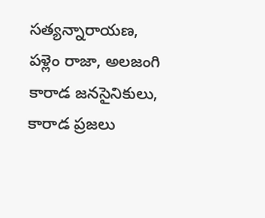సత్యన్నారాయణ, పళ్లెం రాజా, అలజంగి కారాడ జనసైనికులు, కారాడ ప్రజలు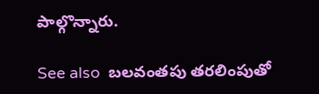పాల్గొన్నారు.

See also  బలవంతపు తరలింపుతో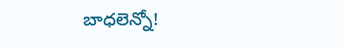బాధలెన్నో!